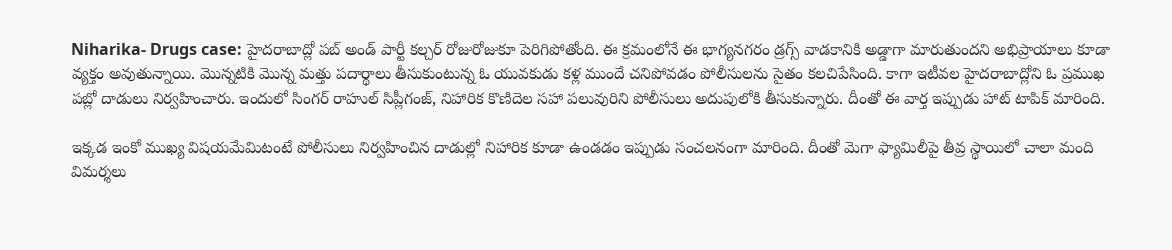Niharika- Drugs case: హైదరాబాద్లో పబ్ అండ్ పార్టీ కల్చర్ రోజురోజుకూ పెరిగిపోతోంది. ఈ క్రమంలోనే ఈ భాగ్యనగరం డ్రగ్స్ వాడకానికి అడ్డాగా మారుతుందని అభిప్రాయాలు కూడా వ్యక్తం అవుతున్నాయి. మొన్నటికి మొన్న మత్తు పదార్థాలు తీసుకుంటున్న ఓ యువకుడు కళ్ల ముందే చనిపోవడం పోలీసులను సైతం కలచిపేసింది. కాగా ఇటీవల హైదరాబాద్లోని ఓ ప్రముఖ పబ్లో దాడులు నిర్వహించారు. ఇందులో సింగర్ రాహుల్ సిప్లీగంజ్, నిహారిక కొణిదెల సహా పలువురిని పోలీసులు అదుపులోకి తీసుకున్నారు. దీంతో ఈ వార్త ఇప్పుడు హాట్ టాపిక్ మారింది.

ఇక్కడ ఇంకో ముఖ్య విషయమేమిటంటే పోలీసులు నిర్వహించిన దాడుల్లో నిహారిక కూడా ఉండడం ఇప్పుడు సంచలనంగా మారింది. దీంతో మెగా ఫ్యామిలీపై తీవ్ర స్థాయిలో చాలా మంది విమర్శలు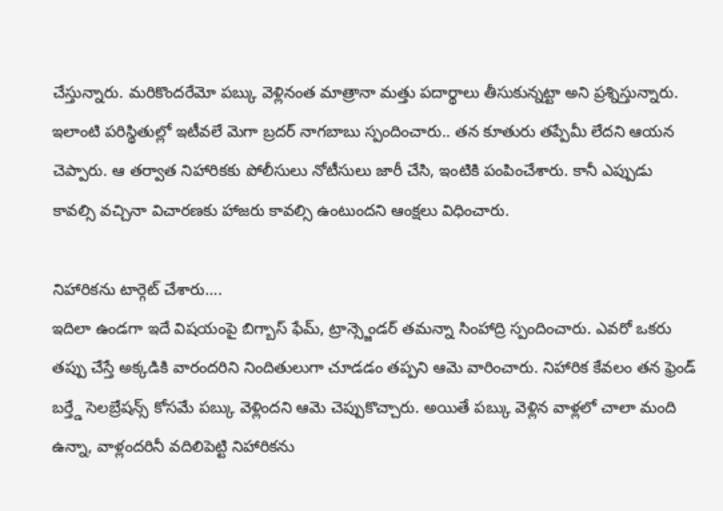చేస్తున్నారు. మరికొందరేమో పబ్కు వెళ్లినంత మాత్రానా మత్తు పదార్థాలు తీసుకున్నట్టా అని ప్రశ్నిస్తున్నారు. ఇలాంటి పరిస్థితుల్లో ఇటీవలే మెగా బ్రదర్ నాగబాబు స్పందించారు.. తన కూతురు తప్పేమీ లేదని ఆయన చెప్పారు. ఆ తర్వాత నిహారికకు పోలీసులు నోటీసులు జారీ చేసి, ఇంటికి పంపించేశారు. కానీ ఎప్పుడు కావల్సి వచ్చినా విచారణకు హాజరు కావల్సి ఉంటుందని ఆంక్షలు విధించారు.

నిహారికను టార్గెట్ చేశారు….
ఇదిలా ఉండగా ఇదే విషయంపై బిగ్బాస్ ఫేమ్, ట్రాన్స్జెండర్ తమన్నా సింహాద్రి స్పందించారు. ఎవరో ఒకరు తప్పు చేస్తే అక్కడికి వారందరిని నిందితులుగా చూడడం తప్పని ఆమె వారించారు. నిహారిక కేవలం తన ఫ్రెండ్ బర్త్డే సెలబ్రేషన్స్ కోసమే పబ్కు వెళ్లిందని ఆమె చెప్పుకొచ్చారు. అయితే పబ్కు వెళ్లిన వాళ్లలో చాలా మంది ఉన్నా, వాళ్లందరినీ వదిలిపెట్టి నిహారికను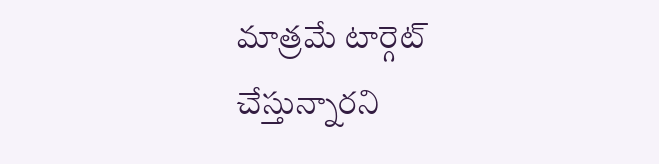మాత్రమే టార్గెట్ చేస్తున్నారని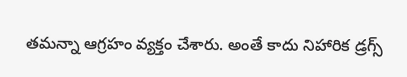తమన్నా ఆగ్రహం వ్యక్తం చేశారు. అంతే కాదు నిహారిక డ్రగ్స్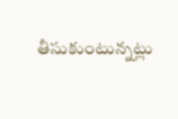తీసుకుంటున్నట్లు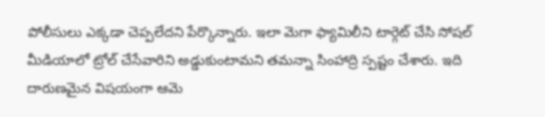పోలీసులు ఎక్కడా చెప్పలేదని పేర్కొన్నారు. ఇలా మెగా ఫ్యామిలీని టార్గెట్ చేసి సోషల్ మీడియాలో ట్రోల్ చేసేవారిని అడ్డుకుంటామని తమన్నా సింహాద్రి స్పష్టం చేశారు. ఇది దారుణమైన విషయంగా ఆమె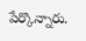పేర్కొన్నారు.